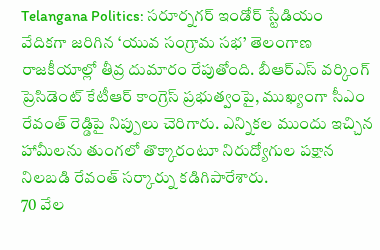Telangana Politics: సరూర్నగర్ ఇండోర్ స్టేడియం వేదికగా జరిగిన ‘యువ సంగ్రామ సభ’ తెలంగాణ రాజకీయాల్లో తీవ్ర దుమారం రేపుతోంది. బీఆర్ఎస్ వర్కింగ్ ప్రెసిడెంట్ కేటీఆర్ కాంగ్రెస్ ప్రభుత్వంపై, ముఖ్యంగా సీఎం రేవంత్ రెడ్డిపై నిప్పులు చెరిగారు. ఎన్నికల ముందు ఇచ్చిన హామీలను తుంగలో తొక్కారంటూ నిరుద్యోగుల పక్షాన నిలబడి రేవంత్ సర్కార్ను కడిగిపారేశారు.
70 వేల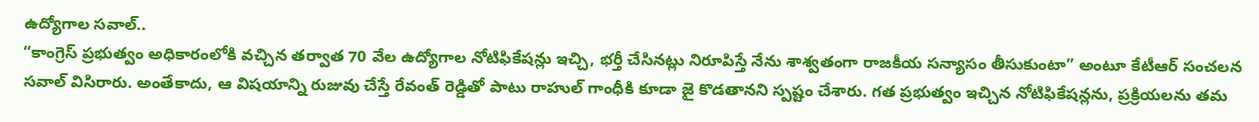ఉద్యోగాల సవాల్..
“కాంగ్రెస్ ప్రభుత్వం అధికారంలోకి వచ్చిన తర్వాత 70 వేల ఉద్యోగాల నోటిఫికేషన్లు ఇచ్చి, భర్తీ చేసినట్లు నిరూపిస్తే నేను శాశ్వతంగా రాజకీయ సన్యాసం తీసుకుంటా” అంటూ కేటీఆర్ సంచలన సవాల్ విసిరారు. అంతేకాదు, ఆ విషయాన్ని రుజువు చేస్తే రేవంత్ రెడ్డితో పాటు రాహుల్ గాంధీకి కూడా జై కొడతానని స్పష్టం చేశారు. గత ప్రభుత్వం ఇచ్చిన నోటిఫికేషన్లను, ప్రక్రియలను తమ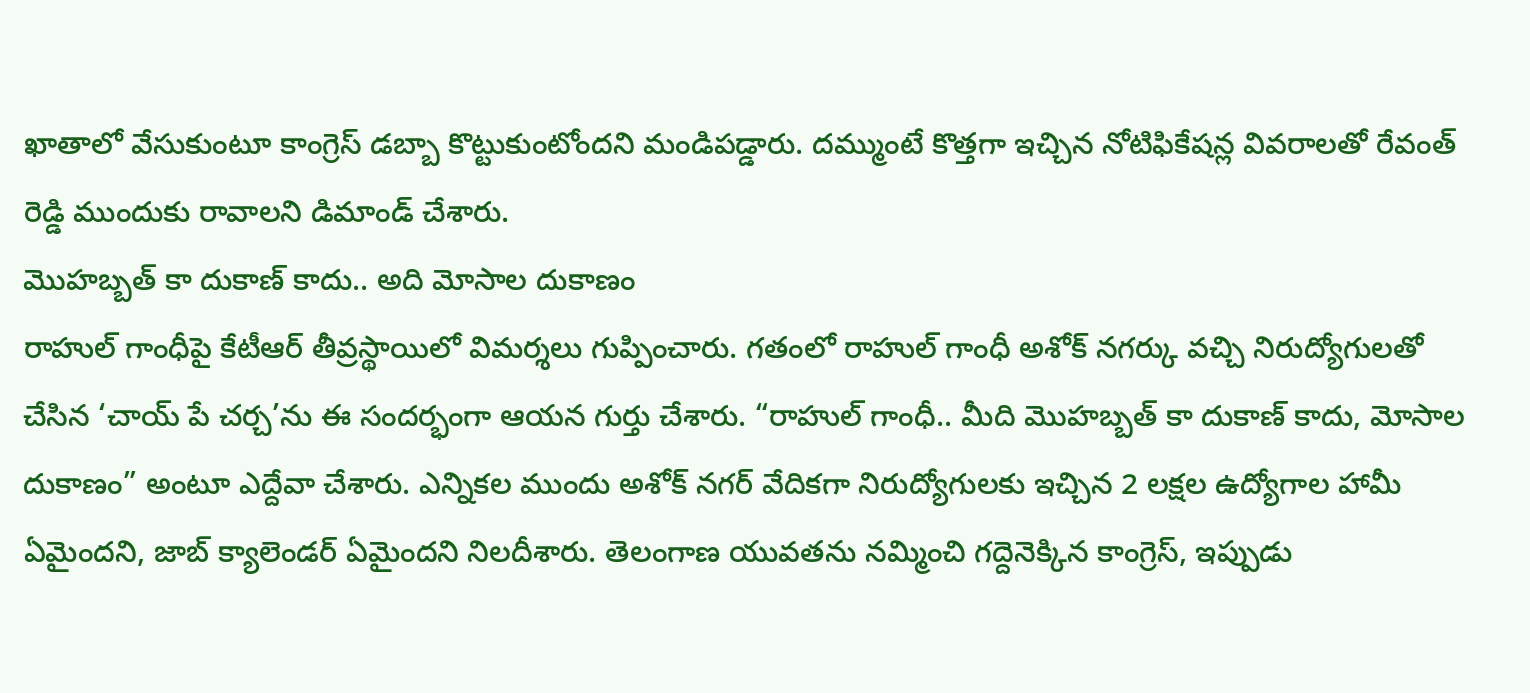ఖాతాలో వేసుకుంటూ కాంగ్రెస్ డబ్బా కొట్టుకుంటోందని మండిపడ్డారు. దమ్ముంటే కొత్తగా ఇచ్చిన నోటిఫికేషన్ల వివరాలతో రేవంత్ రెడ్డి ముందుకు రావాలని డిమాండ్ చేశారు.
మొహబ్బత్ కా దుకాణ్ కాదు.. అది మోసాల దుకాణం
రాహుల్ గాంధీపై కేటీఆర్ తీవ్రస్థాయిలో విమర్శలు గుప్పించారు. గతంలో రాహుల్ గాంధీ అశోక్ నగర్కు వచ్చి నిరుద్యోగులతో చేసిన ‘చాయ్ పే చర్చ’ను ఈ సందర్భంగా ఆయన గుర్తు చేశారు. “రాహుల్ గాంధీ.. మీది మొహబ్బత్ కా దుకాణ్ కాదు, మోసాల దుకాణం” అంటూ ఎద్దేవా చేశారు. ఎన్నికల ముందు అశోక్ నగర్ వేదికగా నిరుద్యోగులకు ఇచ్చిన 2 లక్షల ఉద్యోగాల హామీ ఏమైందని, జాబ్ క్యాలెండర్ ఏమైందని నిలదీశారు. తెలంగాణ యువతను నమ్మించి గద్దెనెక్కిన కాంగ్రెస్, ఇప్పుడు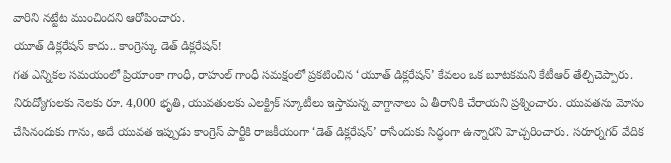వారిని నట్టేట ముంచిందని ఆరోపించారు.
యూత్ డిక్లరేషన్ కాదు.. కాంగ్రెస్కు డెత్ డిక్లరేషన్!
గత ఎన్నికల సమయంలో ప్రియాంకా గాంధీ, రాహుల్ గాంధీ సమక్షంలో ప్రకటించిన ‘యూత్ డిక్లరేషన్’ కేవలం ఒక బూటకమని కేటీఆర్ తేల్చిచెప్పారు. నిరుద్యోగులకు నెలకు రూ. 4,000 భృతి, యువతులకు ఎలక్ట్రిక్ స్కూటీలు ఇస్తామన్న వాగ్దానాలు ఏ తీరానికి చేరాయని ప్రశ్నించారు. యువతను మోసం చేసినందుకు గాను, అదే యువత ఇప్పుడు కాంగ్రెస్ పార్టీకి రాజకీయంగా ‘డెత్ డిక్లరేషన్’ రాసేందుకు సిద్ధంగా ఉన్నారని హెచ్చరించారు. సరూర్నగర్ వేదిక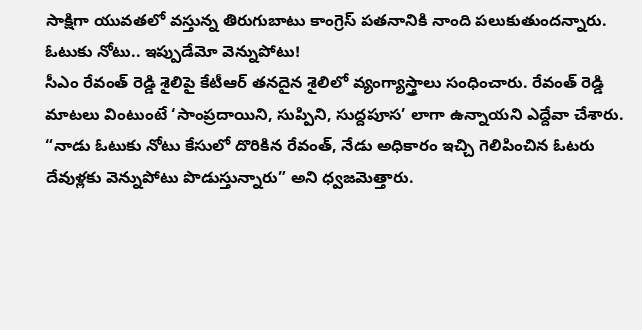సాక్షిగా యువతలో వస్తున్న తిరుగుబాటు కాంగ్రెస్ పతనానికి నాంది పలుకుతుందన్నారు.
ఓటుకు నోటు.. ఇప్పుడేమో వెన్నుపోటు!
సీఎం రేవంత్ రెడ్డి శైలిపై కేటీఆర్ తనదైన శైలిలో వ్యంగ్యాస్త్రాలు సంధించారు. రేవంత్ రెడ్డి మాటలు వింటుంటే ‘సాంప్రదాయిని, సుప్పిని, సుద్దపూస’ లాగా ఉన్నాయని ఎద్దేవా చేశారు. “నాడు ఓటుకు నోటు కేసులో దొరికిన రేవంత్, నేడు అధికారం ఇచ్చి గెలిపించిన ఓటరు దేవుళ్లకు వెన్నుపోటు పొడుస్తున్నారు” అని ధ్వజమెత్తారు.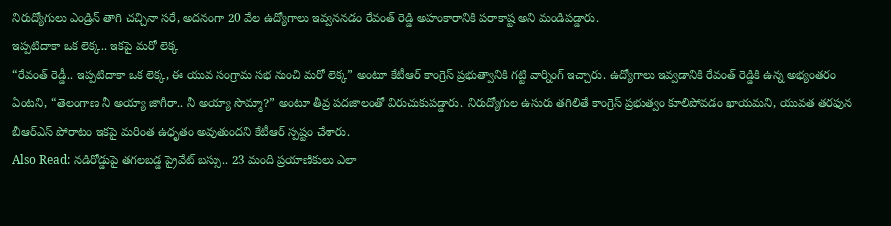నిరుద్యోగులు ఎండ్రిన్ తాగి చచ్చినా సరే, అదనంగా 20 వేల ఉద్యోగాలు ఇవ్వననడం రేవంత్ రెడ్డి అహంకారానికి పరాకాష్ట అని మండిపడ్డారు.
ఇప్పటిదాకా ఒక లెక్క.. ఇకపై మరో లెక్క
“రేవంత్ రెడ్డీ.. ఇప్పటిదాకా ఒక లెక్క, ఈ యువ సంగ్రామ సభ నుంచి మరో లెక్క” అంటూ కేటీఆర్ కాంగ్రెస్ ప్రభుత్వానికి గట్టి వార్నింగ్ ఇచ్చారు. ఉద్యోగాలు ఇవ్వడానికి రేవంత్ రెడ్డికి ఉన్న అభ్యంతరం ఏంటని, “తెలంగాణ నీ అయ్యా జాగీరా.. నీ అయ్యా సొమ్మా?” అంటూ తీవ్ర పదజాలంతో విరుచుకుపడ్డారు. నిరుద్యోగుల ఉసురు తగిలితే కాంగ్రెస్ ప్రభుత్వం కూలిపోవడం ఖాయమని, యువత తరఫున బీఆర్ఎస్ పోరాటం ఇకపై మరింత ఉధృతం అవుతుందని కేటీఆర్ స్పష్టం చేశారు.
Also Read: నడిరోడ్డుపై తగలబడ్డ ప్రైవేట్ బస్సు.. 23 మంది ప్రయాణికులు ఎలా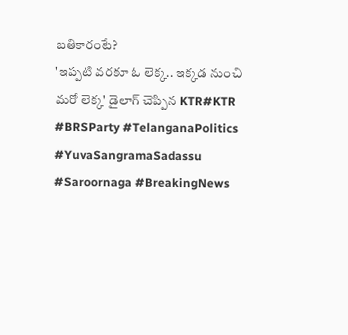బతికారంటే?
'ఇప్పటి వరకూ ఓ లెక్క.. ఇక్కడ నుంచి మరో లెక్క' డైలాగ్ చెప్పిన KTR#KTR #BRSParty #TelanganaPolitics #YuvaSangramaSadassu #Saroornaga #BreakingNews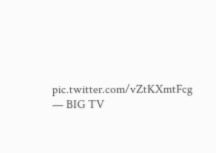pic.twitter.com/vZtKXmtFcg
— BIG TV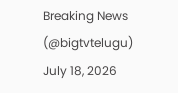Breaking News (@bigtvtelugu) July 18, 2026